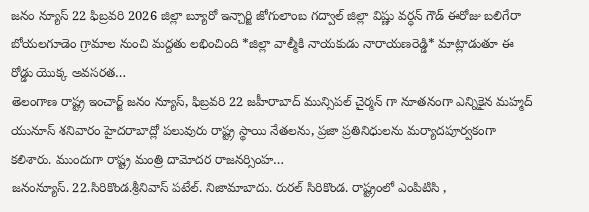జనం న్యూస్ 22 ఫిబ్రవరి 2026 జిల్లా బ్యూరో ఇన్చార్జి జోగులాంబ గద్వాల్ జిల్లా విష్ణు వర్ధన్ గౌడ్ ఈరోజు బలిగేరా బోయలగూడెం గ్రామాల నుంచి మద్దతు లభించింది *జిల్లా వాల్మీకి నాయకుడు నారాయణరెడ్డి* మాట్లాడుతూ ఈ రోడ్డు యొక్క అవసరత…
తెలంగాణ రాష్ట్ర ఇంచార్జ్ జనం న్యూస్, ఫిబ్రవరి 22 జహీరాబాద్ మున్సిపల్ చైర్మన్ గా నూతనంగా ఎన్నికైన మహ్మద్ యునూస్ శనివారం హైదరాబాద్లో పలువురు రాష్ట్ర స్థాయి నేతలను, ప్రజా ప్రతినిధులను మర్యాదపూర్వకంగా కలిశారు. ముందుగా రాష్ట్ర మంత్రి దామోదర రాజనర్సింహ…
జనంన్యూస్. 22.సిరికొండ.శ్రీనివాస్ పటేల్. నిజామాబాదు. రురల్ సిరికొండ. రాష్ట్రంలో ఎంపిటిసి ,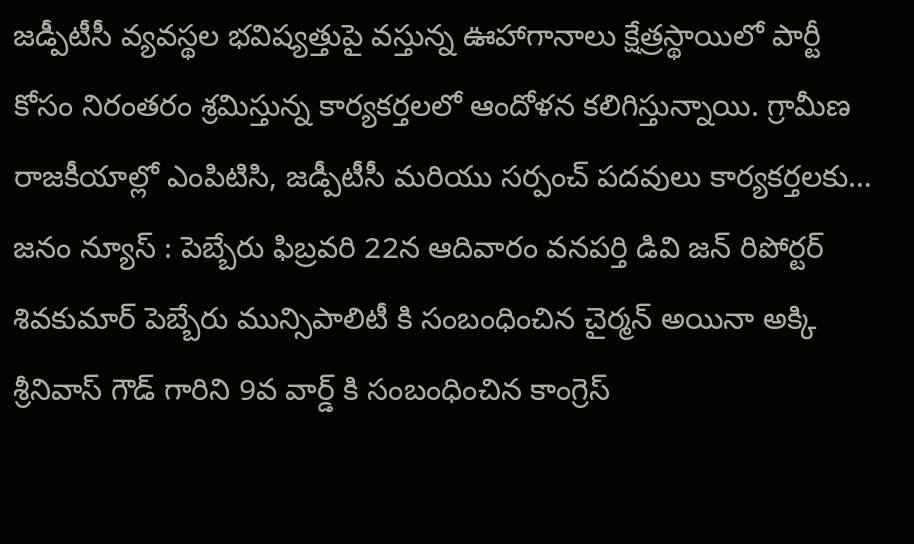జడ్పీటీసీ వ్యవస్థల భవిష్యత్తుపై వస్తున్న ఊహాగానాలు క్షేత్రస్థాయిలో పార్టీ కోసం నిరంతరం శ్రమిస్తున్న కార్యకర్తలలో ఆందోళన కలిగిస్తున్నాయి. గ్రామీణ రాజకీయాల్లో ఎంపిటిసి, జడ్పీటీసీ మరియు సర్పంచ్ పదవులు కార్యకర్తలకు…
జనం న్యూస్ : పెబ్బేరు ఫిబ్రవరి 22న ఆదివారం వనపర్తి డివి జన్ రిపోర్టర్ శివకుమార్ పెబ్బేరు మున్సిపాలిటీ కి సంబంధించిన చైర్మన్ అయినా అక్కి శ్రీనివాస్ గౌడ్ గారిని 9వ వార్డ్ కి సంబంధించిన కాంగ్రెస్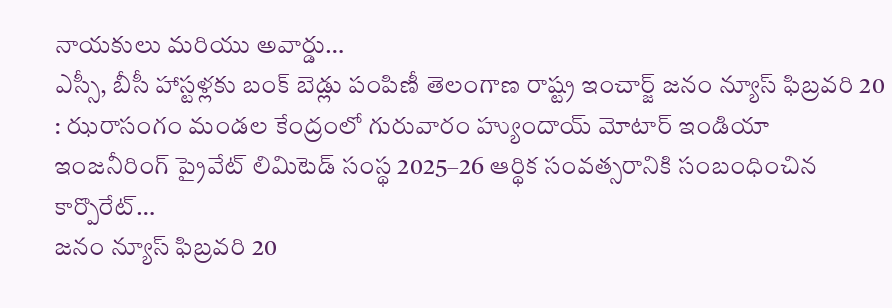నాయకులు మరియు అవార్డు…
ఎస్సీ, బీసీ హాస్టళ్లకు బంక్ బెడ్లు పంపిణీ తెలంగాణ రాష్ట్ర ఇంచార్జ్ జనం న్యూస్ ఫిబ్రవరి 20 : ఝరాసంగం మండల కేంద్రంలో గురువారం హ్యుందాయ్ మోటార్ ఇండియా ఇంజనీరింగ్ ప్రైవేట్ లిమిటెడ్ సంస్థ 2025–26 ఆర్థిక సంవత్సరానికి సంబంధించిన కార్పొరేట్…
జనం న్యూస్ ఫిబ్రవరి 20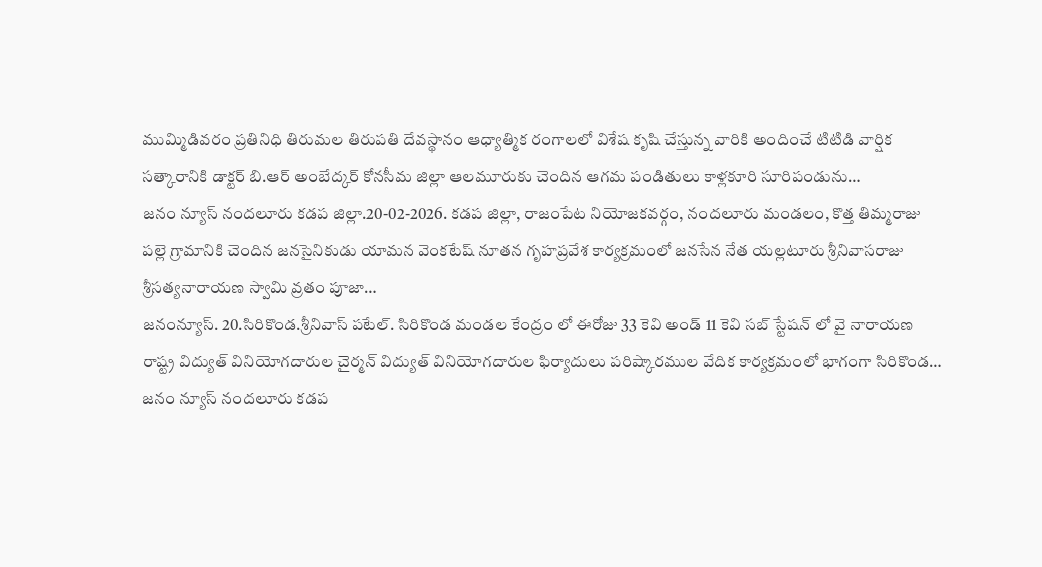ముమ్మిడివరం ప్రతినిధి తిరుమల తిరుపతి దేవస్థానం ఆధ్యాత్మిక రంగాలలో విశేష కృషి చేస్తున్న వారికి అందించే టిటిడి వార్షిక సత్కారానికి డాక్టర్ బి.ఆర్ అంబేద్కర్ కోనసీమ జిల్లా ఆలమూరుకు చెందిన ఆగమ పండితులు కాళ్లకూరి సూరిపండును…
జనం న్యూస్ నందలూరు కడప జిల్లా.20-02-2026. కడప జిల్లా, రాజంపేట నియోజకవర్గం, నందలూరు మండలం, కొత్త తిమ్మరాజు పల్లె గ్రామానికి చెందిన జనసైనికుడు యామన వెంకటేష్ నూతన గృహప్రవేశ కార్యక్రమంలో జనసేన నేత యల్లటూరు శ్రీనివాసరాజు శ్రీసత్యనారాయణ స్వామి వ్రతం పూజా…
జనంన్యూస్. 20.సిరికొండ.శ్రీనివాస్ పటేల్. సిరికొండ మండల కేంద్రం లో ఈరోజు 33 కెవి అండ్ 11 కెవి సబ్ స్టేషన్ లో వై నారాయణ రాష్ట్ర విద్యుత్ వినియోగదారుల చైర్మన్ విద్యుత్ వినియోగదారుల ఫిర్యాదులు పరిష్కారముల వేదిక కార్యక్రమంలో భాగంగా సిరికొండ…
జనం న్యూస్ నందలూరు కడప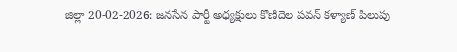జిల్లా 20-02-2026: జనసేన పార్టీ అధ్యక్షులు కొణిదెల పవన్ కళ్యాణ్ పిలుపు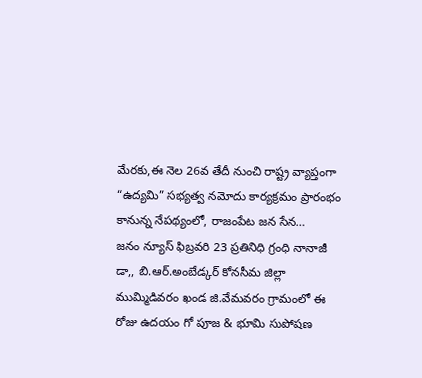మేరకు,ఈ నెల 26వ తేదీ నుంచి రాష్ట్ర వ్యాప్తంగా “ఉద్యమి” సభ్యత్వ నమోదు కార్యక్రమం ప్రారంభం కానున్న నేపథ్యంలో, రాజంపేట జన సేన…
జనం న్యూస్ ఫిబ్రవరి 23 ప్రతినిధి గ్రంధి నానాజీ డా,, బి.ఆర్.అంబేడ్కర్ కోనసీమ జిల్లా ముమ్మిడివరం ఖండ జి.వేమవరం గ్రామంలో ఈ రోజు ఉదయం గో పూజ & భూమి సుపోషణ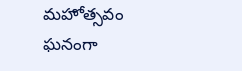మహోత్సవం ఘనంగా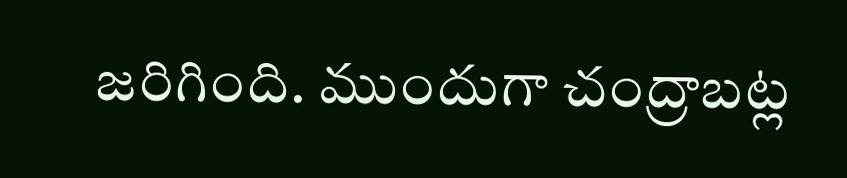జరిగింది. ముందుగా చంద్రాబట్ల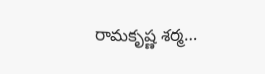రామకృష్ణ శర్మ…